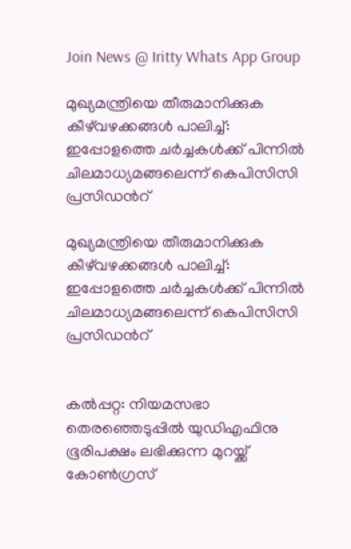Join News @ Iritty Whats App Group

മുഖ്യമന്ത്രിയെ തീരുമാനിക്കുക കീഴ്‌വഴക്കങ്ങൾ പാലിച്ച്: ഇപ്പോളത്തെ ചർച്ചകൾക്ക് പിന്നിൽ ചിലമാധ്യമങ്ങലെന്ന് കെപിസിസി പ്രസിഡന്‍റ്

മുഖ്യമന്ത്രിയെ തീരുമാനിക്കുക കീഴ്‌വഴക്കങ്ങൾ പാലിച്ച്: ഇപ്പോളത്തെ ചർച്ചകൾക്ക് പിന്നിൽ ചിലമാധ്യമങ്ങലെന്ന് കെപിസിസി പ്രസിഡന്‍റ്


കൽപ്പറ്റ: നിയമസഭാ തെരഞ്ഞെടുപ്പിൽ യുഡിഎഫിനു ഭൂരിപക്ഷം ലഭിക്കുന്ന മുറയ്ക്ക് കോണ്‍ഗ്രസ്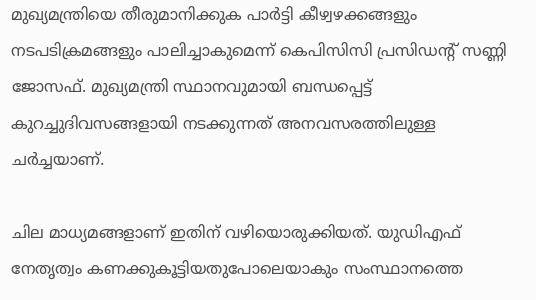മുഖ്യമന്ത്രിയെ തീരുമാനിക്കുക പാർട്ടി കീഴ്വഴക്കങ്ങളും നടപടിക്രമങ്ങളും പാലിച്ചാകുമെന്ന് കെപിസിസി പ്രസിഡന്‍റ് സണ്ണി ജോസഫ്. മുഖ്യമന്ത്രി സ്ഥാനവുമായി ബന്ധപ്പെട്ട് കുറച്ചുദിവസങ്ങളായി നടക്കുന്നത് അനവസരത്തിലുള്ള ചർച്ചയാണ്.

ചില മാധ്യമങ്ങളാണ് ഇതിന് വഴിയൊരുക്കിയത്. യുഡിഎഫ് നേതൃത്വം കണക്കുകൂട്ടിയതുപോലെയാകും സംസ്ഥാനത്തെ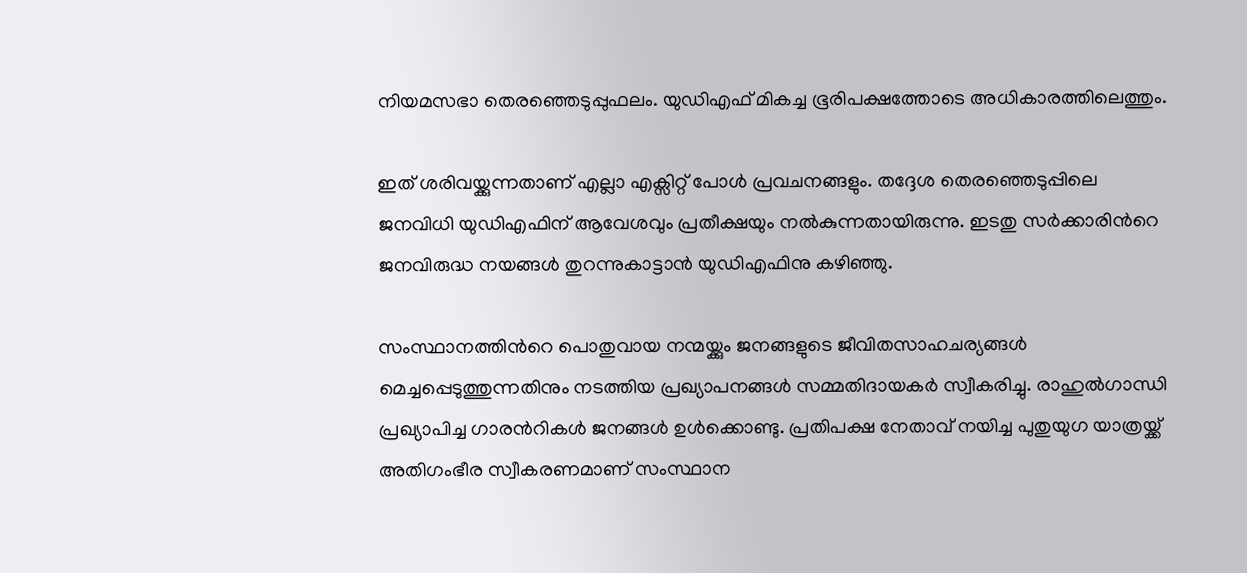നിയമസഭാ തെരഞ്ഞെടുപ്പുഫലം. യുഡിഎഫ് മികച്ച ഭൂരിപക്ഷത്തോടെ അധികാരത്തിലെത്തും.

ഇത് ശരിവയ്ക്കുന്നതാണ് എല്ലാ എക്സിറ്റ് പോൾ പ്രവചനങ്ങളും. തദ്ദേശ തെരഞ്ഞെടുപ്പിലെ ജനവിധി യുഡിഎഫിന് ആവേശവും പ്രതീക്ഷയും നൽകുന്നതായിരുന്നു. ഇടതു സർക്കാരിന്‍റെ ജനവിരുദ്ധ നയങ്ങൾ തുറന്നുകാട്ടാൻ യുഡിഎഫിനു കഴിഞ്ഞു.

സംസ്ഥാനത്തിന്‍റെ പൊതുവായ നന്മയ്ക്കും ജനങ്ങളുടെ ജീവിതസാഹചര്യങ്ങൾ മെച്ചപ്പെടുത്തുന്നതിനും നടത്തിയ പ്രഖ്യാപനങ്ങൾ സമ്മതിദായകർ സ്വീകരിച്ചു. രാഹുൽഗാന്ധി പ്രഖ്യാപിച്ച ഗാരന്‍റികൾ ജനങ്ങൾ ഉൾക്കൊണ്ടു. പ്രതിപക്ഷ നേതാവ് നയിച്ച പുതുയുഗ യാത്രയ്ക്ക് അതിഗംഭീര സ്വീകരണമാണ് സംസ്ഥാന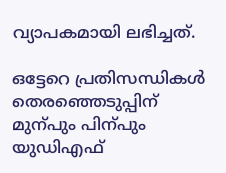വ്യാപകമായി ലഭിച്ചത്.

ഒട്ടേറെ പ്രതിസന്ധികൾ തെരഞ്ഞെടുപ്പിന് മുന്പും പിന്പും യുഡിഎഫ്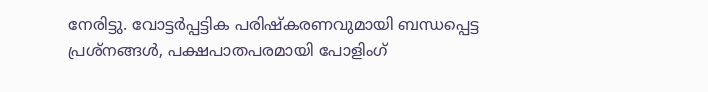നേരിട്ടു. വോട്ടർപ്പട്ടിക പരിഷ്കരണവുമായി ബന്ധപ്പെട്ട പ്രശ്നങ്ങൾ, പക്ഷപാതപരമായി പോളിംഗ്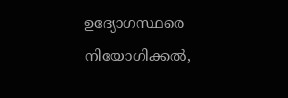ഉദ്യോഗസ്ഥരെ നിയോഗിക്കൽ,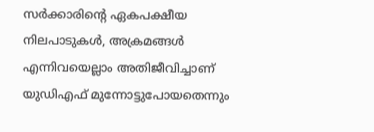സർക്കാരിന്‍റെ ഏകപക്ഷീയ നിലപാടുകൾ, അക്രമങ്ങൾ എന്നിവയെല്ലാം അതിജീവിച്ചാണ് യുഡിഎഫ് മുന്നോട്ടുപോയതെന്നും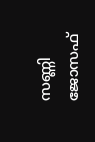സണ്ണി ജോസഫ്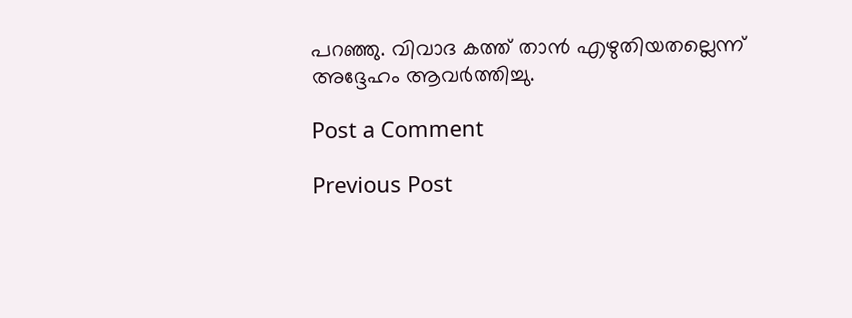പറഞ്ഞു. വിവാദ കത്ത് താൻ എഴുതിയതല്ലെന്ന് അദ്ദേഹം ആവർത്തിച്ചു.

Post a Comment

Previous Post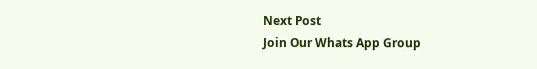Next Post
Join Our Whats App Group